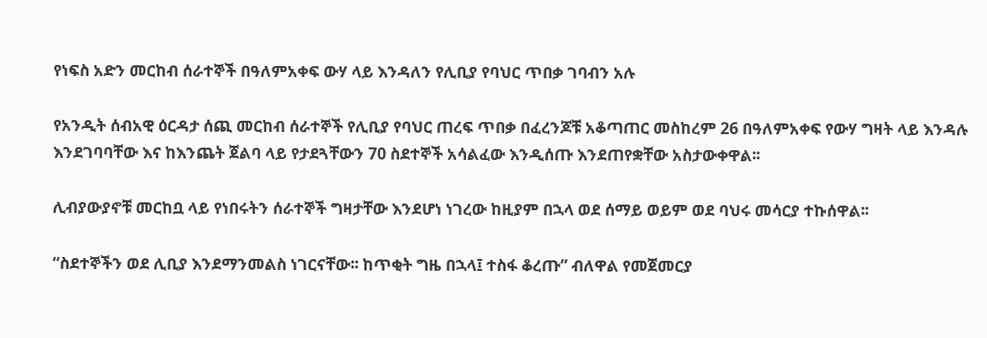የነፍስ አድን መርከብ ሰራተኞች በዓለምአቀፍ ውሃ ላይ እንዳለን የሊቢያ የባህር ጥበቃ ገባብን አሉ

የአንዲት ሰብአዊ ዕርዳታ ሰጪ መርከብ ሰራተኞች የሊቢያ የባህር ጠረፍ ጥበቃ በፈረንጆቹ አቆጣጠር መስከረም 26 በዓለምአቀፍ የውሃ ግዛት ላይ እንዳሉ እንደገባባቸው እና ከእንጨት ጀልባ ላይ የታደጓቸውን 70 ስደተኞች አሳልፈው እንዲሰጡ እንደጠየቋቸው አስታውቀዋል፡፡

ሊብያውያኖቹ መርከቧ ላይ የነበሩትን ሰራተኞች ግዛታቸው እንደሆነ ነገረው ከዚያም በኋላ ወደ ሰማይ ወይም ወደ ባህሩ መሳርያ ተኩሰዋል፡፡

“ስደተኞችን ወደ ሊቢያ እንደማንመልስ ነገርናቸው፡፡ ከጥቂት ግዜ በኋላ፤ ተስፋ ቆረጡ” ብለዋል የመጀመርያ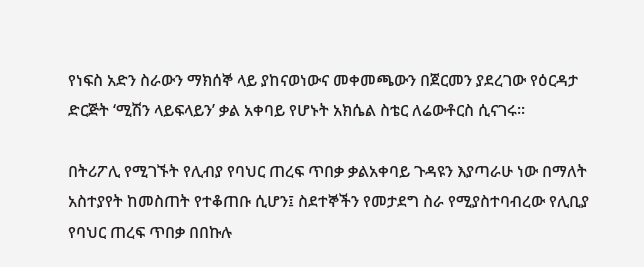የነፍስ አድን ስራውን ማክሰኞ ላይ ያከናወነውና መቀመጫውን በጀርመን ያደረገው የዕርዳታ ድርጅት ‘ሚሽን ላይፍላይን’ ቃል አቀባይ የሆኑት አክሴል ስቴር ለሬውቶርስ ሲናገሩ፡፡

በትሪፖሊ የሚገኙት የሊብያ የባህር ጠረፍ ጥበቃ ቃልአቀባይ ጉዳዩን እያጣራሁ ነው በማለት አስተያየት ከመስጠት የተቆጠቡ ሲሆን፤ ስደተኞችን የመታደግ ስራ የሚያስተባብረው የሊቢያ የባህር ጠረፍ ጥበቃ በበኩሉ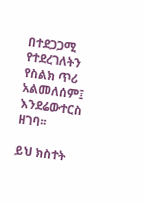በተደጋጋሚ የተደረገለትን የስልክ ጥሪ አልመለሰም፤ እንደሬውተርስ ዘገባ፡፡

ይህ ክስተት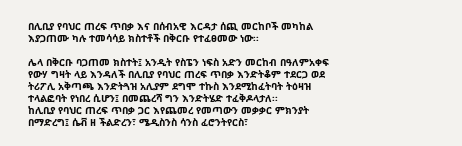በሊቢያ የባህር ጠረፍ ጥበቃ እና በሰብአዊ እርዳታ ሰጪ መርከቦች መካከል እያጋጠሙ ካሉ ተመሳሳይ ክስተቶች በቅርቡ የተፈፀመው ነው፡፡

ሌላ በቅርቡ ባጋጠመ ክስተት፤ አንዲት የስፔን ነፍስ አድን መርከብ በዓለምአቀፍ የውሃ ግዛት ላይ እንዳለች በሊቢያ የባህር ጠረፍ ጥበቃ እንድትቆም ተደርጋ ወደ ትሪፖሊ አቅጣጫ እንድትጓዝ አሊያም ደግሞ ተኩስ እንደሚከፈትባት ትዕዛዝ ተላልፎባት የነበረ ሲሆን፤ በመጨረሻ ግን እንድትሄድ ተፈቅዶላታለ፡፡
ከሊቢያ የባህር ጠረፍ ጥበቃ ጋር እየጨመረ የመጣውን መቃቃር ምክንያት በማድረግ፤ ሴቭ ዘ ችልድረን፣ ሜዲስንስ ሳንስ ፈሮንትየርስ፣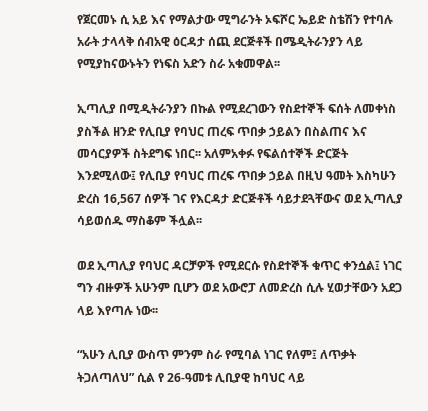የጀርመኑ ሲ አይ እና የማልታው ሚግራንት ኦፍሾር ኤይድ ስቴሽን የተባሉ አራት ታላላቅ ሰብአዊ ዕርዳታ ሰጪ ደርጅቶች በሜዲትራንያን ላይ የሚያከናውኑትን የነፍስ አድን ስራ አቁመዋል፡፡

ኢጣሊያ በሚዲትራንያን በኩል የሚደረገውን የስደተኞች ፍሰት ለመቀነስ ያስችል ዘንድ የሊቢያ የባህር ጠረፍ ጥበቃ ኃይልን በስልጠና እና መሳርያዎች ስትደግፍ ነበር፡፡ አለምአቀፉ የፍልሰተኞች ድርጅት እንደሚለው፤ የሊቢያ የባህር ጠረፍ ጥበቃ ኃይል በዚህ ዓመት እስካሁን ድረስ 16,567 ሰዎች ገና የእርዳታ ድርጅቶች ሳይታደጓቸውና ወደ ኢጣሊያ ሳይወሰዱ ማስቆም ችሏል፡፡

ወደ ኢጣሊያ የባህር ዳርቻዎች የሚደርሱ የስደተኞች ቁጥር ቀንሷል፤ ነገር ግን ብዙዎች አሁንም ቢሆን ወደ አውሮፓ ለመድረስ ሲሉ ሂወታቸውን አደጋ ላይ እየጣሉ ነው፡፡

“አሁን ሊቢያ ውስጥ ምንም ስራ የሚባል ነገር የለም፤ ለጥቃት ትጋለጣለህ” ሲል የ 26-ዓመቱ ሊቢያዊ ከባህር ላይ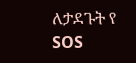ለታደጉት የ SOS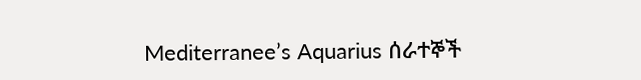Mediterranee’s Aquarius ሰራተኞች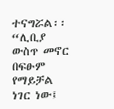ተናግሯል፡፡ “ሊቢያ ውስጥ መኖር በፍፁም የማይቻል ነገር ነው፤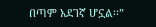በጣም አደገኛ ሆኗል፡፡”